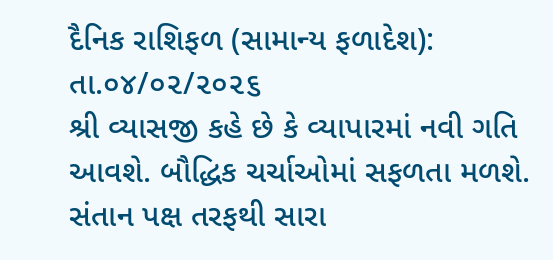દૈનિક રાશિફળ (સામાન્ય ફળાદેશ): તા.૦૪/૦૨/૨૦૨૬
શ્રી વ્યાસજી કહે છે કે વ્યાપારમાં નવી ગતિ આવશે. બૌદ્ધિક ચર્ચાઓમાં સફળતા મળશે. સંતાન પક્ષ તરફથી સારા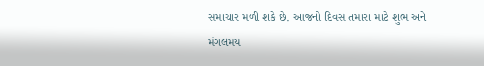સમાચાર મળી શકે છે. આજનો દિવસ તમારા માટે શુભ અને મંગલમય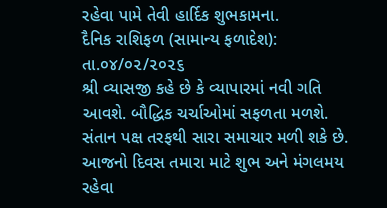રહેવા પામે તેવી હાર્દિક શુભકામના.
દૈનિક રાશિફળ (સામાન્ય ફળાદેશ): તા.૦૪/૦૨/૨૦૨૬
શ્રી વ્યાસજી કહે છે કે વ્યાપારમાં નવી ગતિ આવશે. બૌદ્ધિક ચર્ચાઓમાં સફળતા મળશે. સંતાન પક્ષ તરફથી સારા સમાચાર મળી શકે છે. આજનો દિવસ તમારા માટે શુભ અને મંગલમય રહેવા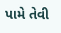પામે તેવી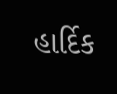હાર્દિક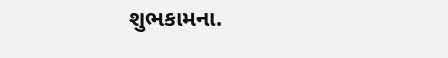શુભકામના.